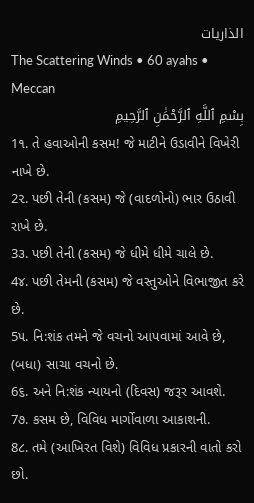الذاريات
The Scattering Winds • 60 ayahs • Meccan
بِسْمِ ٱللَّهِ ٱلرَّحْمَٰنِ ٱلرَّحِيمِ
1૧. તે હવાઓની કસમ! જે માટીને ઉડાવીને વિખેરી નાખે છે.
2૨. પછી તેની (કસમ) જે (વાદળોનો) ભાર ઉઠાવી રાખે છે.
3૩. પછી તેની (કસમ) જે ધીમે ધીમે ચાલે છે.
4૪. પછી તેમની (કસમ) જે વસ્તુઓને વિભાજીત કરે છે.
5૫. નિ:શંક તમને જે વચનો આપવામાં આવે છે, (બધા) સાચા વચનો છે.
6૬. અને નિ:શંક ન્યાયનો (દિવસ) જરૂર આવશે.
7૭. કસમ છે, વિવિધ માર્ગોવાળા આકાશની.
8૮. તમે (આખિરત વિશે) વિવિધ પ્રકારની વાતો કરો છો.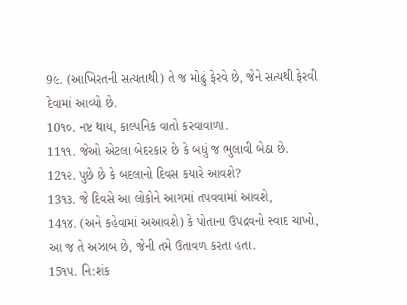9૯. (આખિરતની સત્યતાથી) તે જ મોઢું ફેરવે છે, જેને સત્યથી ફેરવી દેવામાં આવ્યો છે.
10૧૦. નષ્ટ થાય, કાલ્પનિક વાતો કરવાવાળા.
11૧૧. જેઓ એટલા બેદરકાર છે કે બધું જ ભુલાવી બેઠા છે.
12૧૨. પુછે છે કે બદલાનો દિવસ કયારે આવશે?
13૧૩. જે દિવસે આ લોકોને આગમાં તપવવામાં આવશે,
14૧૪. (અને કહેવામાં અઆવશે) કે પોતાના ઉપદ્રવનો સ્વાદ ચાખો, આ જ તે અઝાબ છે, જેની તમે ઉતાવળ કરતા હતા.
15૧૫. નિ:શંક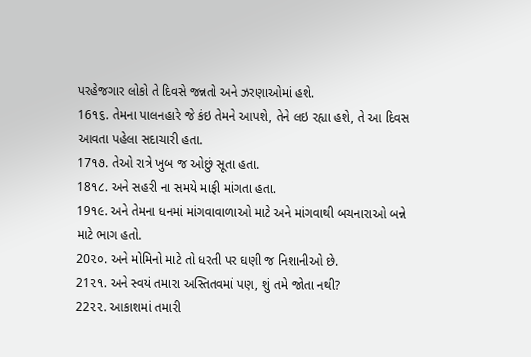પરહેજગાર લોકો તે દિવસે જન્નતો અને ઝરણાઓમાં હશે.
16૧૬. તેમના પાલનહારે જે કંઇ તેમને આપશે, તેને લઇ રહ્યા હશે, તે આ દિવસ આવતા પહેલા સદાચારી હતા.
17૧૭. તેઓ રાત્રે ખુબ જ ઓછું સૂતા હતા.
18૧૮. અને સહરી ના સમયે માફી માંગતા હતા.
19૧૯. અને તેમના ધનમાં માંગવાવાળાઓ માટે અને માંગવાથી બચનારાઓ બન્ને માટે ભાગ હતો.
20૨૦. અને મોમિનો માટે તો ધરતી પર ઘણી જ નિશાનીઓ છે.
21૨૧. અને સ્વયં તમારા અસ્તિતવમાં પણ, શું તમે જોતા નથી?
22૨૨. આકાશમાં તમારી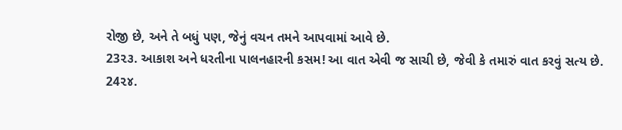રોજી છે, અને તે બધું પણ, જેનું વચન તમને આપવામાં આવે છે.
23૨૩. આકાશ અને ધરતીના પાલનહારની કસમ! આ વાત એવી જ સાચી છે, જેવી કે તમારું વાત કરવું સત્ય છે.
24૨૪.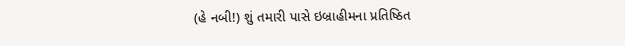(હે નબી!) શું તમારી પાસે ઇબ્રાહીમના પ્રતિષ્ઠિત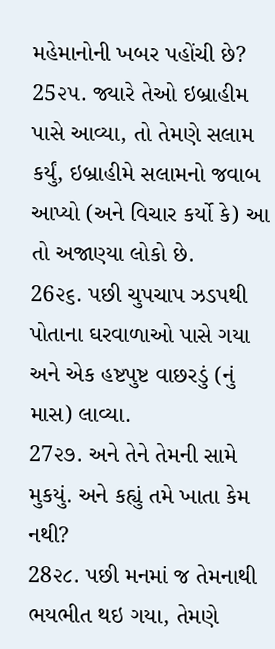મહેમાનોની ખબર પહોંચી છે?
25૨૫. જ્યારે તેઓ ઇબ્રાહીમ પાસે આવ્યા, તો તેમણે સલામ કર્યું, ઇબ્રાહીમે સલામનો જવાબ આપ્યો (અને વિચાર કર્યો કે) આ તો અજાણ્યા લોકો છે.
26૨૬. પછી ચુપચાપ ઝડપથી પોતાના ઘરવાળાઓ પાસે ગયા અને એક હષ્ટપુષ્ટ વાછરડું (નું માસ) લાવ્યા.
27૨૭. અને તેને તેમની સામે મુકયું. અને કહ્યું તમે ખાતા કેમ નથી?
28૨૮. પછી મનમાં જ તેમનાથી ભયભીત થઇ ગયા, તેમણે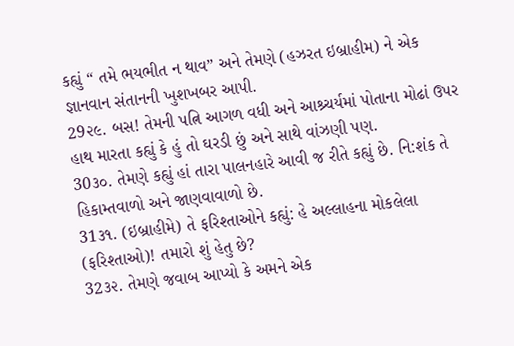કહ્યું “ તમે ભયભીત ન થાવ” અને તેમણે (હઝરત ઇબ્રાહીમ) ને એક જ્ઞાનવાન સંતાનની ખુશખબર આપી.
29૨૯. બસ! તેમની પત્નિ આગળ વધી અને આશ્ર્ચર્યમાં પોતાના મોઢાં ઉપર હાથ મારતા કહ્યું કે હું તો ઘરડી છું અને સાથે વાંઝણી પણ.
30૩૦. તેમણે કહ્યું હાં તારા પાલનહારે આવી જ રીતે કહ્યું છે. નિ:શંક તે હિકામ્તવાળો અને જાણવાવાળો છે.
31૩૧. (ઇબ્રાહીમે) તે ફરિશ્તાઓને કહ્યું: હે અલ્લાહના મોકલેલા (ફરિશ્તાઓ)! તમારો શું હેતુ છે?
32૩૨. તેમણે જવાબ આપ્યો કે અમને એક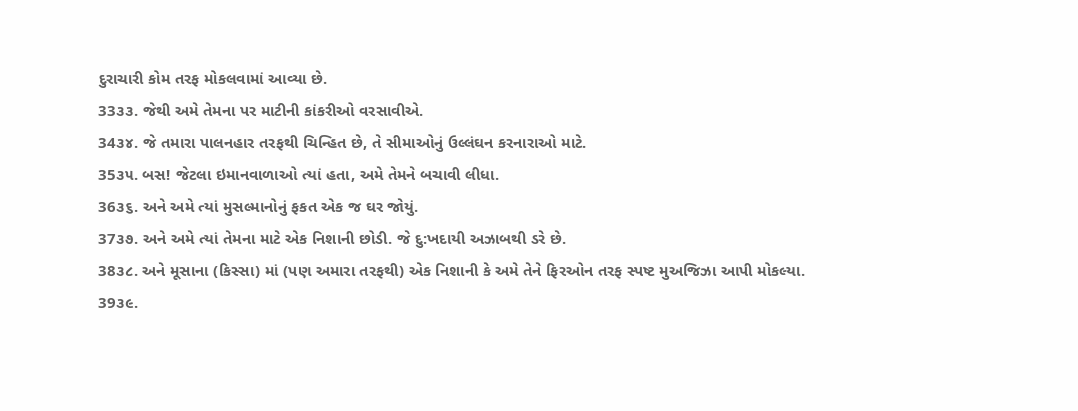દુરાચારી કોમ તરફ મોકલવામાં આવ્યા છે.
33૩૩. જેથી અમે તેમના પર માટીની કાંકરીઓ વરસાવીએ.
34૩૪. જે તમારા પાલનહાર તરફથી ચિન્હિત છે, તે સીમાઓનું ઉલ્લંઘન કરનારાઓ માટે.
35૩૫. બસ! જેટલા ઇમાનવાળાઓ ત્યાં હતા, અમે તેમને બચાવી લીધા.
36૩૬. અને અમે ત્યાં મુસલ્માનોનું ફકત એક જ ઘર જોયું.
37૩૭. અને અમે ત્યાં તેમના માટે એક નિશાની છોડી. જે દુ:ખદાયી અઝાબથી ડરે છે.
38૩૮. અને મૂસાના (કિસ્સા) માં (પણ અમારા તરફથી) એક નિશાની કે અમે તેને ફિરઓન તરફ સ્પષ્ટ મુઅજિઝા આપી મોકલ્યા.
39૩૯.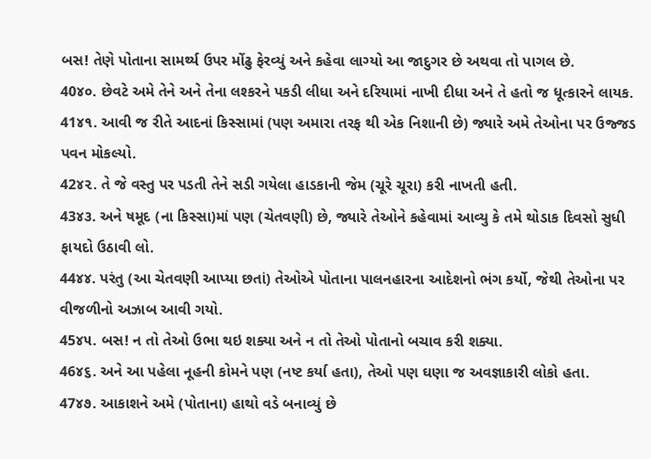બસ! તેણે પોતાના સામર્થ્ય ઉપર મોંઢુ ફેરવ્યું અને કહેવા લાગ્યો આ જાદુગર છે અથવા તો પાગલ છે.
40૪૦. છેવટે અમે તેને અને તેના લશ્કરને પકડી લીધા અને દરિયામાં નાખી દીધા અને તે હતો જ ધૂત્કારને લાયક.
41૪૧. આવી જ રીતે આદનાં કિસ્સામાં (પણ અમારા તરફ થી એક નિશાની છે) જ્યારે અમે તેઓના પર ઉજ્જડ પવન મોકલ્યો.
42૪૨. તે જે વસ્તુ પર પડતી તેને સડી ગયેલા હાડકાની જેમ (ચૂરે ચૂરા) કરી નાખતી હતી.
43૪૩. અને ષમૂદ (ના કિસ્સા)માં પણ (ચેતવણી) છે, જ્યારે તેઓને કહેવામાં આવ્યુ કે તમે થોડાક દિવસો સુધી ફાયદો ઉઠાવી લો.
44૪૪. પરંતુ (આ ચેતવણી આપ્યા છતાં) તેઓએ પોતાના પાલનહારના આદેશનો ભંગ કર્યો, જેથી તેઓના પર વીજળીનો અઝાબ આવી ગયો.
45૪૫. બસ! ન તો તેઓ ઉભા થઇ શક્યા અને ન તો તેઓ પોતાનો બચાવ કરી શક્યા.
46૪૬. અને આ પહેલા નૂહની કોમને પણ (નષ્ટ કર્યા હતા), તેઓ પણ ઘણા જ અવજ્ઞાકારી લોકો હતા.
47૪૭. આકાશને અમે (પોતાના) હાથો વડે બનાવ્યું છે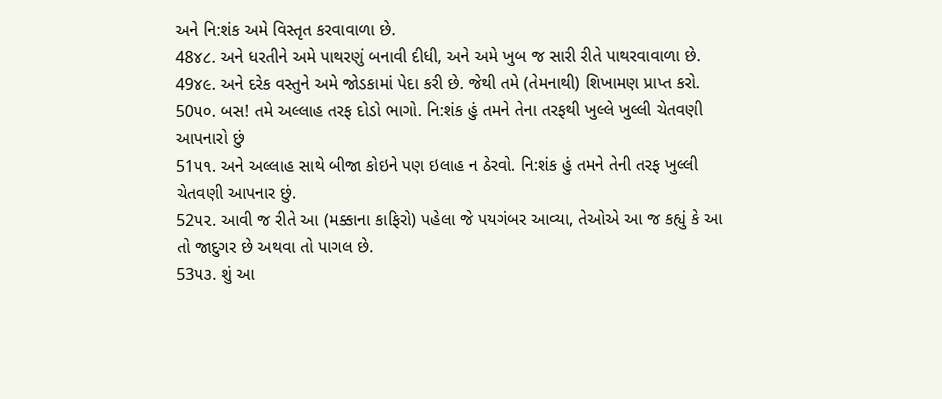અને નિ:શંક અમે વિસ્તૃત કરવાવાળા છે.
48૪૮. અને ધરતીને અમે પાથરણું બનાવી દીધી, અને અમે ખુબ જ સારી રીતે પાથરવાવાળા છે.
49૪૯. અને દરેક વસ્તુને અમે જોડકામાં પેદા કરી છે. જેથી તમે (તેમનાથી) શિખામણ પ્રાપ્ત કરો.
50૫૦. બસ! તમે અલ્લાહ તરફ દોડો ભાગો. નિ:શંક હું તમને તેના તરફથી ખુલ્લે ખુલ્લી ચેતવણી આપનારો છું
51૫૧. અને અલ્લાહ સાથે બીજા કોઇને પણ ઇલાહ ન ઠેરવો. નિ:શંક હું તમને તેની તરફ ખુલ્લી ચેતવણી આપનાર છું.
52૫૨. આવી જ રીતે આ (મક્કાના કાફિરો) પહેલા જે પયગંબર આવ્યા, તેઓએ આ જ કહ્યું કે આ તો જાદુગર છે અથવા તો પાગલ છે.
53૫૩. શું આ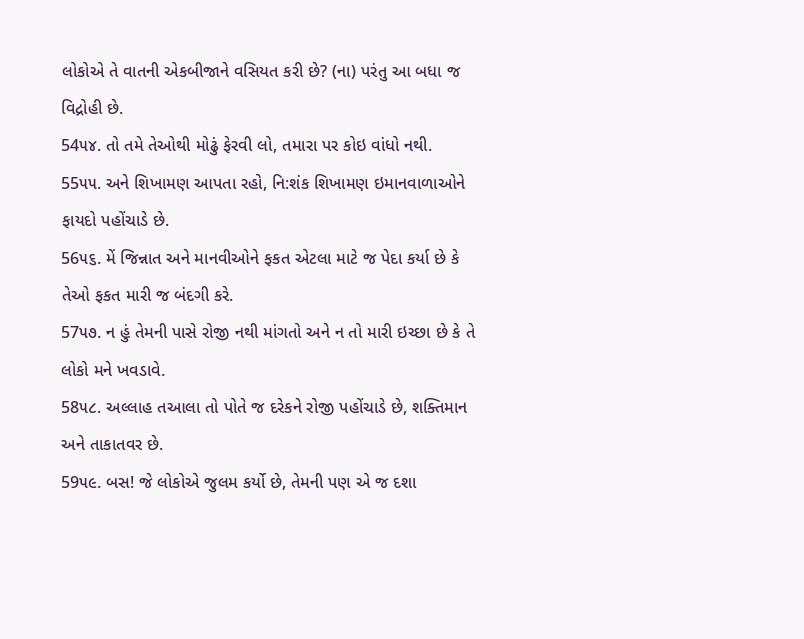લોકોએ તે વાતની એકબીજાને વસિયત કરી છે? (ના) પરંતુ આ બધા જ વિદ્રોહી છે.
54૫૪. તો તમે તેઓથી મોઢું ફેરવી લો, તમારા પર કોઇ વાંધો નથી.
55૫૫. અને શિખામણ આપતા રહો, નિ:શંક શિખામણ ઇમાનવાળાઓને ફાયદો પહોંચાડે છે.
56૫૬. મેં જિન્નાત અને માનવીઓને ફકત એટલા માટે જ પેદા કર્યા છે કે તેઓ ફકત મારી જ બંદગી કરે.
57૫૭. ન હું તેમની પાસે રોજી નથી માંગતો અને ન તો મારી ઇચ્છા છે કે તે લોકો મને ખવડાવે.
58૫૮. અલ્લાહ તઆલા તો પોતે જ દરેકને રોજી પહોંચાડે છે, શક્તિમાન અને તાકાતવર છે.
59૫૯. બસ! જે લોકોએ જુલમ કર્યો છે, તેમની પણ એ જ દશા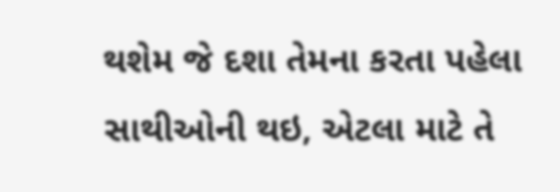થશેમ જે દશા તેમના કરતા પહેલા સાથીઓની થઇ, એટલા માટે તે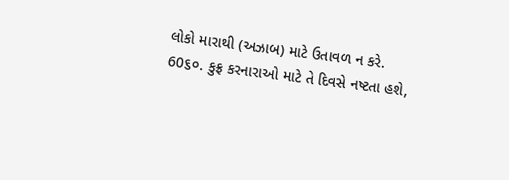લોકો મારાથી (અઝાબ) માટે ઉતાવળ ન કરે.
60૬૦. કુફ્ર કરનારાઓ માટે તે દિવસે નષ્ટતા હશે,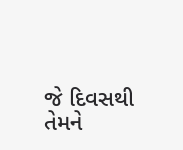જે દિવસથી તેમને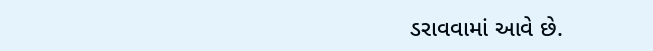ડરાવવામાં આવે છે.